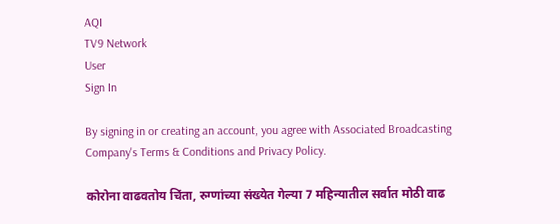AQI
TV9 Network
User
Sign In

By signing in or creating an account, you agree with Associated Broadcasting Company's Terms & Conditions and Privacy Policy.

कोरोना वाढवतोय चिंता, रुग्णांच्या संख्येत गेल्या 7 महिन्यातील सर्वात मोठी वाढ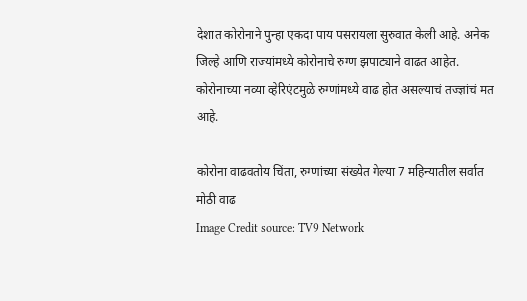देशात कोरोनाने पुन्हा एकदा पाय पसरायला सुरुवात केली आहे. अनेक जिल्हे आणि राज्यांमध्ये कोरोनाचे रुग्ण झपाट्याने वाढत आहेत. कोरोनाच्या नव्या व्हेरिएंटमुळे रुग्णांमध्ये वाढ होत असल्याचं तज्ज्ञांचं मत आहे.

कोरोना वाढवतोय चिंता, रुग्णांच्या संख्येत गेल्या 7 महिन्यातील सर्वात मोठी वाढ
Image Credit source: TV9 Network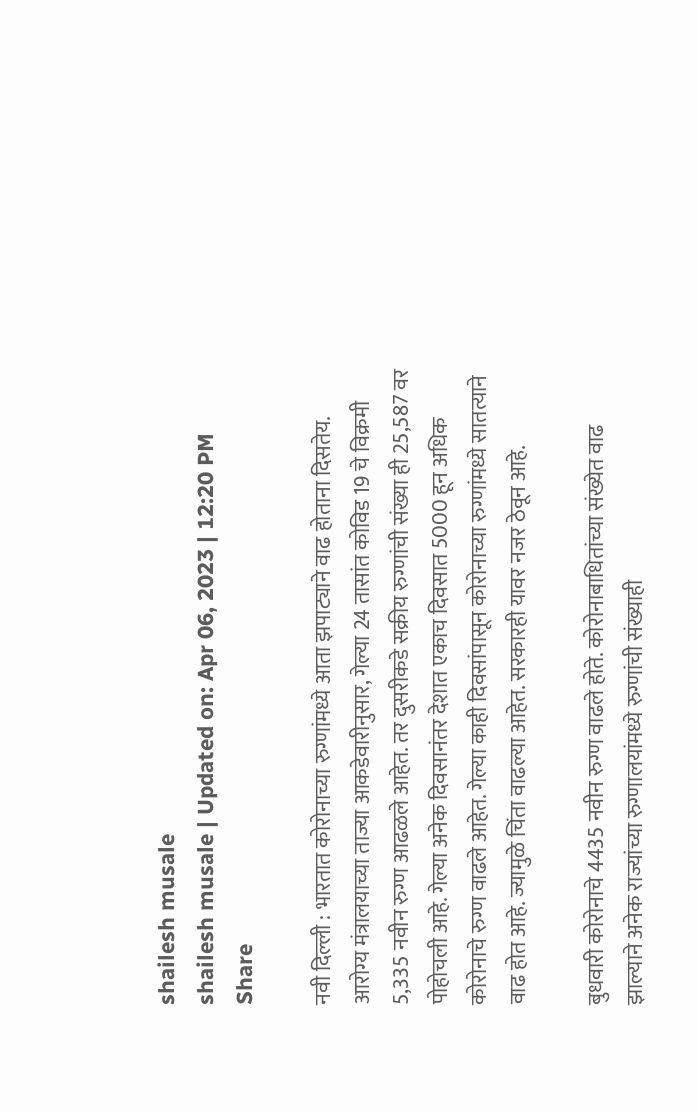shailesh musale
shailesh musale | Updated on: Apr 06, 2023 | 12:20 PM
Share

नवी दिल्ली : भारतात कोरोनाच्या रुग्णांमध्ये आता झपाट्याने वाढ होताना दिसतेय. आरोग्य मंत्रालयाच्या ताज्या आकडेवारीनुसार, गेल्या 24 तासांत कोविड 19 चे विक्रमी 5,335 नवीन रुग्ण आढळले आहेत. तर दुसरीकडे सक्रीय रुग्णांची संख्या ही 25,587 वर पोहोचली आहे. गेल्या अनेक दिवसानंतर देशात एकाच दिवसात 5000 हून अधिक कोरोनाचे रुग्ण वाढले आहेत. गेल्या काही दिवसांपासून कोरोनाच्या रुग्णांमध्ये सातत्याने वाढ होत आहे. ज्यामुळे चिंता वाढल्या आहेत. सरकारही यावर नजर ठेवून आहे.

बुधवारी कोरोनाचे 4435 नवीन रुग्ण वाढले होते. कोरोनाबाधितांच्या संख्येत वाढ झाल्याने अनेक राज्यांच्या रुग्णालयांमध्ये रुग्णांची संख्याही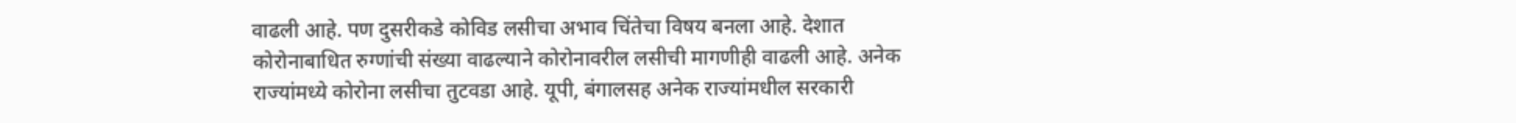वाढली आहे. पण दुसरीकडे कोविड लसीचा अभाव चिंतेचा विषय बनला आहे. देशात कोरोनाबाधित रुग्णांची संख्या वाढल्याने कोरोनावरील लसीची मागणीही वाढली आहे. अनेक राज्यांमध्ये कोरोना लसीचा तुटवडा आहे. यूपी, बंगालसह अनेक राज्यांमधील सरकारी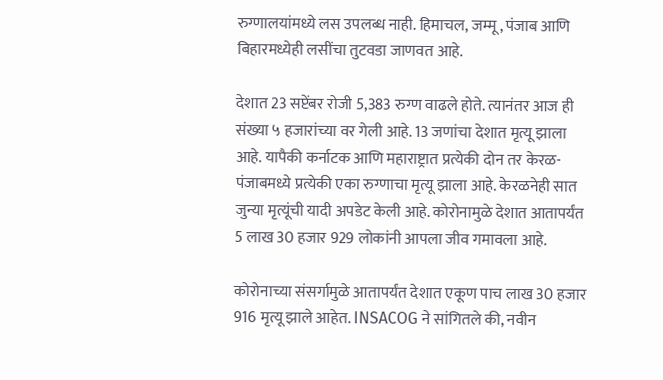रुग्णालयांमध्ये लस उपलब्ध नाही. हिमाचल, जम्मू, पंजाब आणि बिहारमध्येही लसींचा तुटवडा जाणवत आहे.

देशात 23 सप्टेंबर रोजी 5,383 रुग्ण वाढले होते. त्यानंतर आज ही संख्या ५ हजारांच्या वर गेली आहे. 13 जणांचा देशात मृत्यू झाला आहे. यापैकी कर्नाटक आणि महाराष्ट्रात प्रत्येकी दोन तर केरळ-पंजाबमध्ये प्रत्येकी एका रुग्णाचा मृत्यू झाला आहे. केरळनेही सात जुन्या मृत्यूंची यादी अपडेट केली आहे. कोरोनामुळे देशात आतापर्यंत 5 लाख 30 हजार 929 लोकांनी आपला जीव गमावला आहे.

कोरोनाच्या संसर्गामुळे आतापर्यंत देशात एकूण पाच लाख 30 हजार 916 मृत्यू झाले आहेत. INSACOG ने सांगितले की, नवीन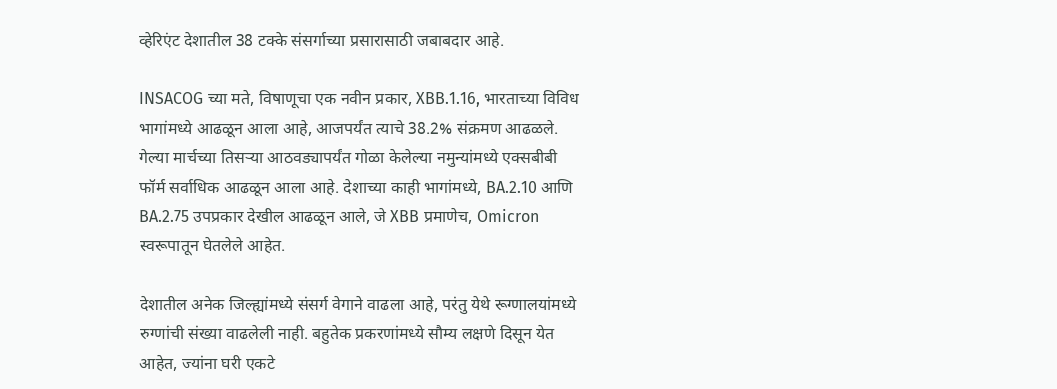व्हेरिएंट देशातील 38 टक्के संसर्गाच्या प्रसारासाठी जबाबदार आहे.

INSACOG च्या मते, विषाणूचा एक नवीन प्रकार, XBB.1.16, भारताच्या विविध भागांमध्ये आढळून आला आहे, आजपर्यंत त्याचे 38.2% संक्रमण आढळले. गेल्या मार्चच्या तिसऱ्या आठवड्यापर्यंत गोळा केलेल्या नमुन्यांमध्ये एक्सबीबी फॉर्म सर्वाधिक आढळून आला आहे. देशाच्या काही भागांमध्ये, BA.2.10 आणि BA.2.75 उपप्रकार देखील आढळून आले, जे XBB प्रमाणेच, Omicron स्वरूपातून घेतलेले आहेत.

देशातील अनेक जिल्ह्यांमध्ये संसर्ग वेगाने वाढला आहे, परंतु येथे रूग्णालयांमध्ये रुग्णांची संख्या वाढलेली नाही. बहुतेक प्रकरणांमध्ये सौम्य लक्षणे दिसून येत आहेत, ज्यांना घरी एकटे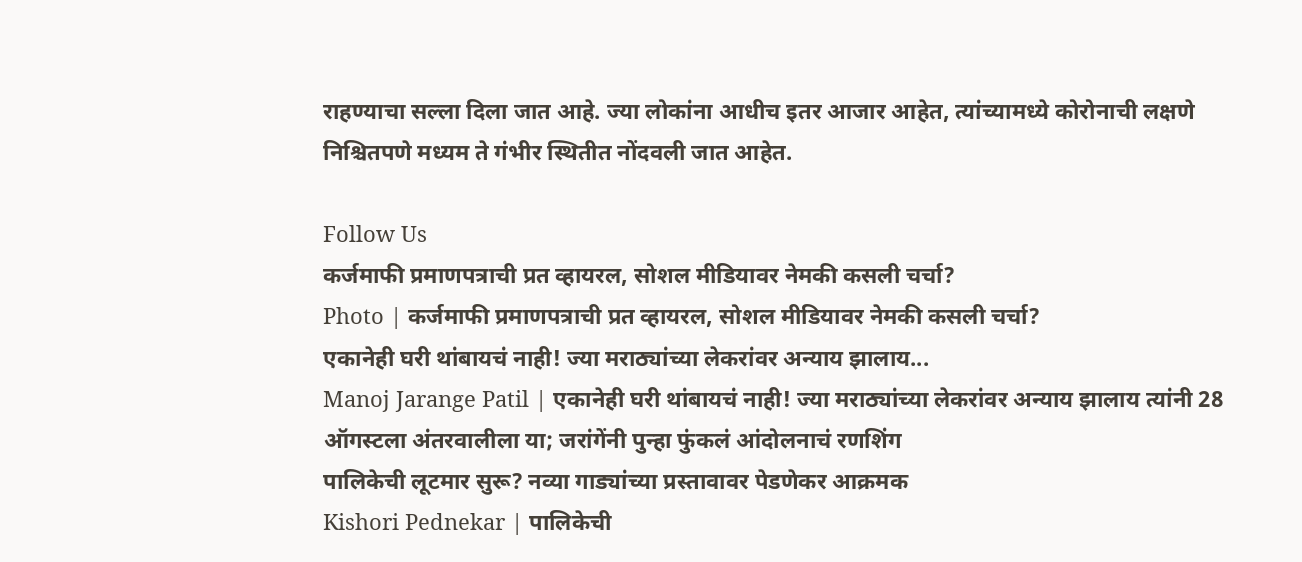राहण्याचा सल्ला दिला जात आहे. ज्या लोकांना आधीच इतर आजार आहेत, त्यांच्यामध्ये कोरोनाची लक्षणे निश्चितपणे मध्यम ते गंभीर स्थितीत नोंदवली जात आहेत.

Follow Us
कर्जमाफी प्रमाणपत्राची प्रत व्हायरल, सोशल मीडियावर नेमकी कसली चर्चा?
Photo | कर्जमाफी प्रमाणपत्राची प्रत व्हायरल, सोशल मीडियावर नेमकी कसली चर्चा?
एकानेही घरी थांबायचं नाही! ज्या मराठ्यांच्या लेकरांवर अन्याय झालाय...
Manoj Jarange Patil | एकानेही घरी थांबायचं नाही! ज्या मराठ्यांच्या लेकरांवर अन्याय झालाय त्यांनी 28 ऑगस्टला अंतरवालीला या; जरांगेंनी पुन्हा फुंकलं आंदोलनाचं रणशिंग
पालिकेची लूटमार सुरू? नव्या गाड्यांच्या प्रस्तावावर पेडणेकर आक्रमक
Kishori Pednekar | पालिकेची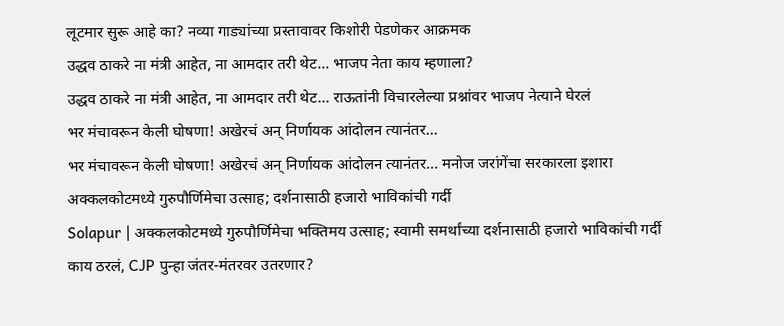लूटमार सुरू आहे का? नव्या गाड्यांच्या प्रस्तावावर किशोरी पेडणेकर आक्रमक
उद्धव ठाकरे ना मंत्री आहेत, ना आमदार तरी थेट... भाजप नेता काय म्हणाला?
उद्धव ठाकरे ना मंत्री आहेत, ना आमदार तरी थेट... राऊतांनी विचारलेल्या प्रश्नांवर भाजप नेत्याने घेरलं
भर मंचावरून केली घोषणा! अखेरचं अन् निर्णायक आंदोलन त्यानंतर...
भर मंचावरून केली घोषणा! अखेरचं अन् निर्णायक आंदोलन त्यानंतर... मनोज जरांगेंचा सरकारला इशारा
अक्कलकोटमध्ये गुरुपौर्णिमेचा उत्साह; दर्शनासाठी हजारो भाविकांची गर्दी
Solapur | अक्कलकोटमध्ये गुरुपौर्णिमेचा भक्तिमय उत्साह; स्वामी समर्थांच्या दर्शनासाठी हजारो भाविकांची गर्दी
काय ठरलं, CJP पुन्हा जंतर-मंतरवर उतरणार?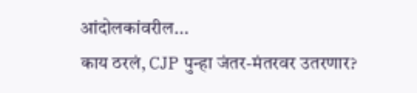आंदोलकांवरील...
काय ठरलं, CJP पुन्हा जंतर-मंतरवर उतरणार?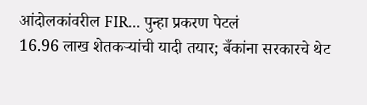आंदोलकांवरील FIR... पुन्हा प्रकरण पेटलं
16.96 लाख शेतकऱ्यांची यादी तयार; बँकांना सरकारचे थेट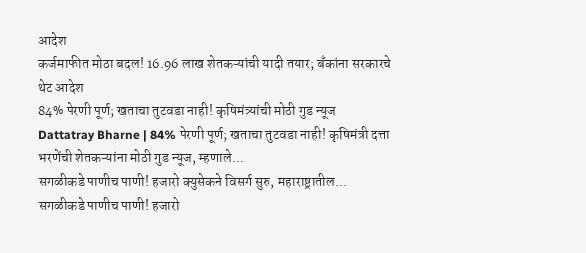आदेश
कर्जमाफीत मोठा बदल! 16.96 लाख शेतकऱ्यांची यादी तयार; बँकांना सरकारचे थेट आदेश
84% पेरणी पूर्ण; खताचा तुटवडा नाही! कृषिमंत्र्यांची मोठी गुड न्यूज
Dattatray Bharne | 84% पेरणी पूर्ण; खताचा तुटवडा नाही! कृषिमंत्री दत्ता भरणेंची शेतकऱ्यांना मोठी गुड न्यूज, म्हणाले...
सगळीकडे पाणीच पाणी! हजारो क्युसेकने विसर्ग सुरु, महाराष्ट्रातील...
सगळीकडे पाणीच पाणी! हजारो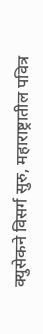क्युसेकने विसर्ग सुरु, महाराष्ट्रातील पवित्र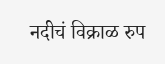नदीचं विक्राळ रुप